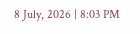8 July, 2026 | 8:03 PM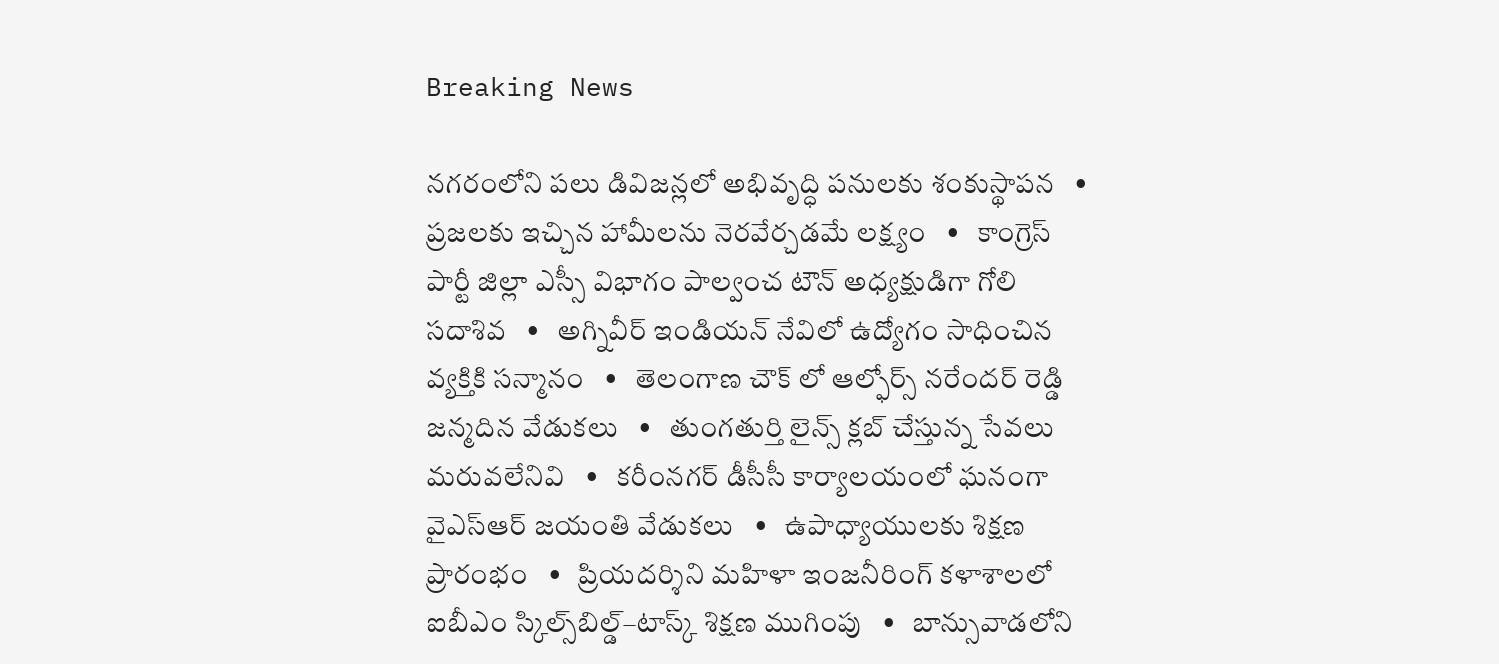Breaking News

నగరంలోని పలు డివిజన్లలో అభివృద్ధి పనులకు శంకుస్థాపన   •   ప్రజలకు ఇచ్చిన హామీలను నెరవేర్చడమే లక్ష్యం   •   కాంగ్రెస్ పార్టీ జిల్లా ఎస్సీ విభాగం పాల్వంచ టౌన్ అధ్యక్షుడిగా గోలి సదాశివ   •   అగ్నివీర్ ఇండియన్ నేవిలో ఉద్యోగం సాధించిన వ్యక్తికి సన్మానం   •   తెలంగాణ చౌక్ లో ఆల్ఫోర్స్ నరేందర్ రెడ్డి జన్మదిన వేడుకలు   •   తుంగతుర్తి లైన్స్ క్లబ్ చేస్తున్న సేవలు మరువలేనివి   •   కరీంనగర్ డీసీసీ కార్యాలయంలో ఘనంగా వైఎస్ఆర్ జయంతి వేడుకలు   •   ఉపాధ్యాయులకు శిక్షణ ప్రారంభం   •   ప్రియదర్శిని మహిళా ఇంజనీరింగ్ కళాశాలలో ఐబీఎం స్కిల్స్‌బిల్డ్–టాస్క్ శిక్షణ ముగింపు   •   బాన్సువాడలోని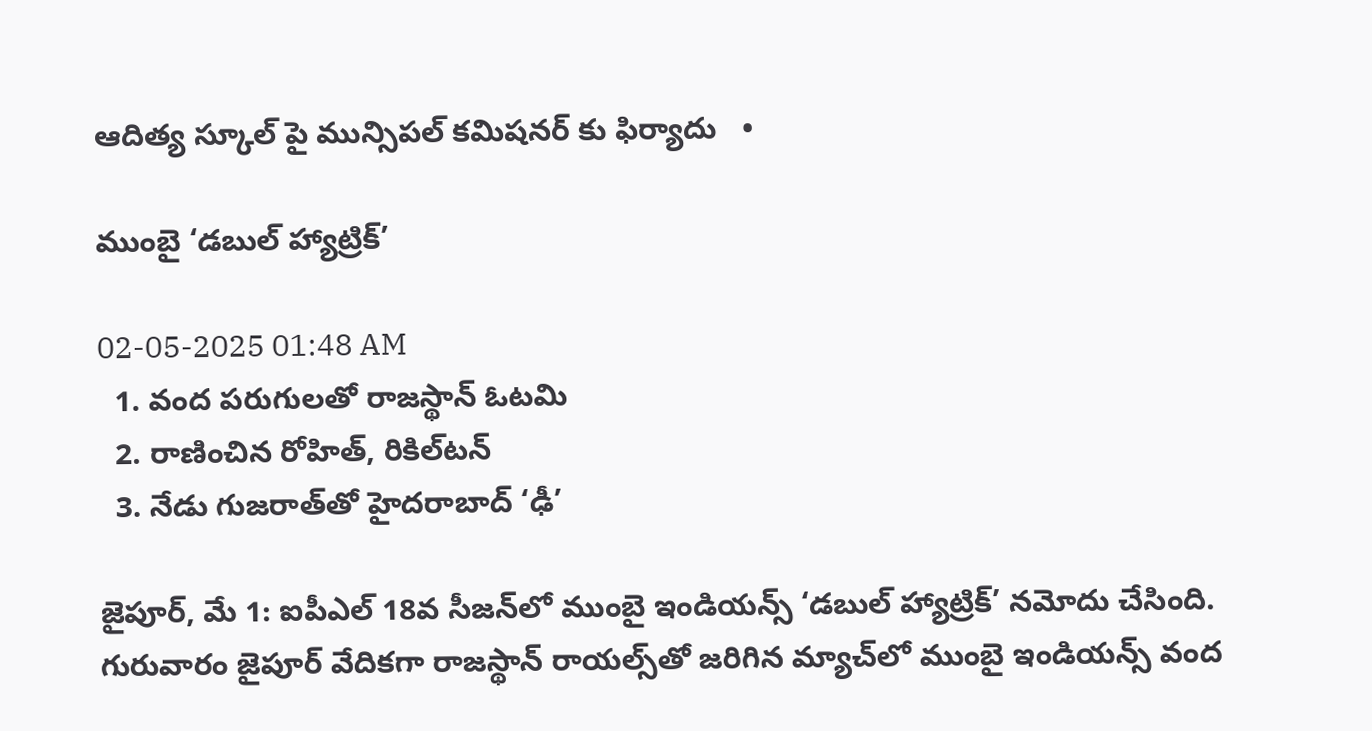ఆదిత్య స్కూల్ పై మున్సిపల్ కమిషనర్ కు ఫిర్యాదు   •

ముంబై ‘డబుల్ హ్యాట్రిక్’

02-05-2025 01:48 AM
  1. వంద పరుగులతో రాజస్థాన్ ఓటమి
  2. రాణించిన రోహిత్, రికిల్‌టన్
  3. నేడు గుజరాత్‌తో హైదరాబాద్ ‘ఢీ’

జైపూర్, మే 1: ఐపీఎల్ 18వ సీజన్‌లో ముంబై ఇండియన్స్ ‘డబుల్ హ్యాట్రిక్’ నమోదు చేసింది. గురువారం జైపూర్ వేదికగా రాజస్థాన్ రాయల్స్‌తో జరిగిన మ్యాచ్‌లో ముంబై ఇండియన్స్ వంద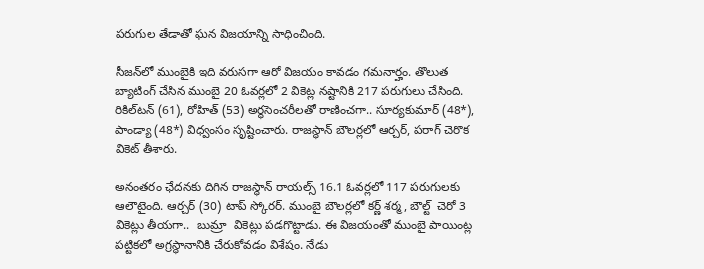పరుగుల తేడాతో ఘన విజయాన్ని సాధించింది.

సీజన్‌లో ముంబైకి ఇది వరుసగా ఆరో విజయం కావడం గమనార్హం. తొలుత బ్యాటింగ్ చేసిన ముంబై 20 ఓవర్లలో 2 వికెట్ల నష్టానికి 217 పరుగులు చేసింది. రికిల్‌టన్ (61), రోహిత్ (53) అర్థసెంచరీలతో రాణించగా.. సూర్యకుమార్ (48*), పాండ్యా (48*) విధ్వంసం సృష్టించారు. రాజస్థాన్ బౌలర్లలో ఆర్చర్, పరాగ్ చెరొక వికెట్ తీశారు.

అనంతరం ఛేదనకు దిగిన రాజస్థాన్ రాయల్స్ 16.1 ఓవర్లలో 117 పరుగులకు ఆలౌటైంది. ఆర్చర్ (30) టాప్ స్కోరర్. ముంబై బౌలర్లలో కర్ణ్ శర్మ, బౌల్ట్  చెరో 3 వికెట్లు తీయగా..  బుమ్రా  వికెట్లు పడగొట్టాడు. ఈ విజయంతో ముంబై పాయింట్ల పట్టికలో అగ్రస్థానానికి చేరుకోవడం విశేషం. నేడు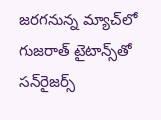జరగనున్న మ్యాచ్‌లో గుజరాత్ టైటాన్స్‌తో సన్‌రైజర్స్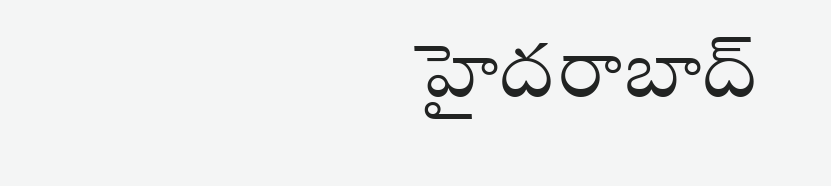హైదరాబాద్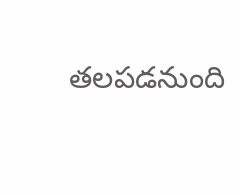తలపడనుంది